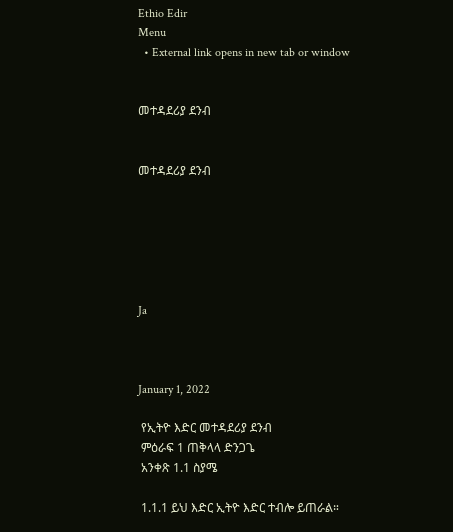Ethio Edir
Menu
  • External link opens in new tab or window


መተዳደሪያ ደንብ


መተዳደሪያ ደንብ






Ja



January 1, 2022

 የኢትዮ እድር መተዳደሪያ ደንብ
 ምዕራፍ 1 ጠቅላላ ድንጋጌ
 አንቀጽ 1.1 ስያሜ

 1.1.1 ይህ እድር ኢትዮ እድር ተብሎ ይጠራል።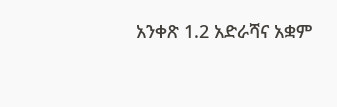አንቀጽ 1.2 አድራሻና አቋም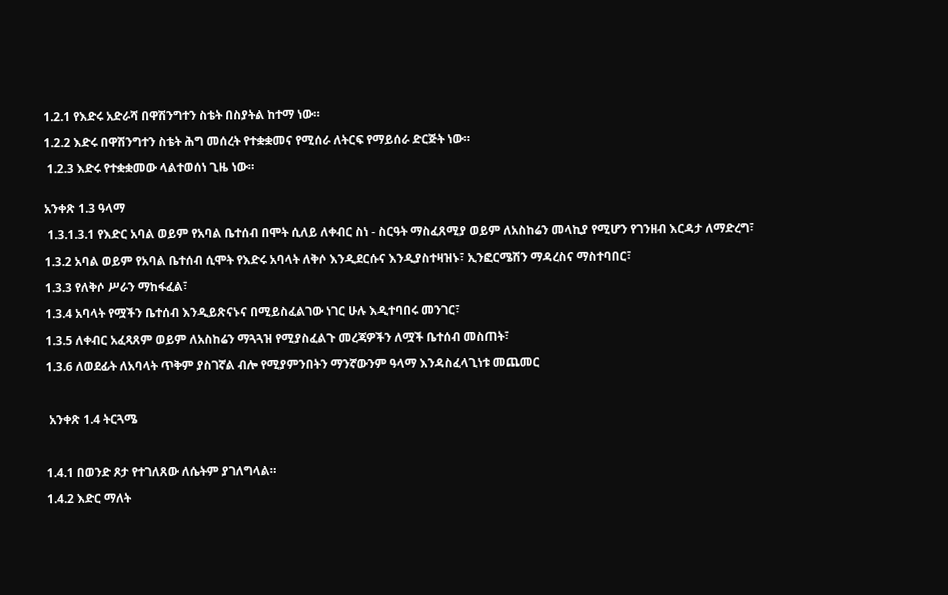1.2.1 የእድሩ አድራሻ በዋሽንግተን ስቴት በስያትል ከተማ ነው።

1.2.2 እድሩ በዋሽንግተን ስቴት ሕግ መሰረት የተቋቋመና የሚሰራ ለትርፍ የማይሰራ ድርጅት ነው።

 1.2.3 እድሩ የተቋቋመው ላልተወሰነ ጊዜ ነው።


አንቀጽ 1.3 ዓላማ

 1.3.1.3.1 የእድር አባል ወይም የአባል ቤተሰብ በሞት ሲለይ ለቀብር ስነ - ስርዓት ማስፈጸሚያ ወይም ለአስከሬን መላኪያ የሚሆን የገንዘብ እርዳታ ለማድረግ፣

1.3.2 አባል ወይም የአባል ቤተሰብ ሲሞት የእድሩ አባላት ለቅሶ እንዲደርሱና እንዲያስተዛዝኑ፣ ኢንፎርሜሽን ማዳረስና ማስተባበር፣

1.3.3 የለቅሶ ሥራን ማከፋፈል፣

1.3.4 አባላት የሟችን ቤተሰብ እንዲይጽናኑና በሚይስፈልገው ነገር ሁሉ እዲተባበሩ መንገር፣

1.3.5 ለቀብር አፈጻጸም ወይም ለአስከሬን ማጓጓዝ የሚያስፈልጉ መረጃዎችን ለሟች ቤተሰብ መስጠት፣

1.3.6 ለወደፊት ለአባላት ጥቅም ያስገኛል ብሎ የሚያምንበትን ማንኛውንም ዓላማ እንዳስፈላጊነቱ መጨመር



 አንቀጽ 1.4 ትርጓሜ



1.4.1 በወንድ ጾታ የተገለጸው ለሴትም ያገለግላል።

1.4.2 እድር ማለት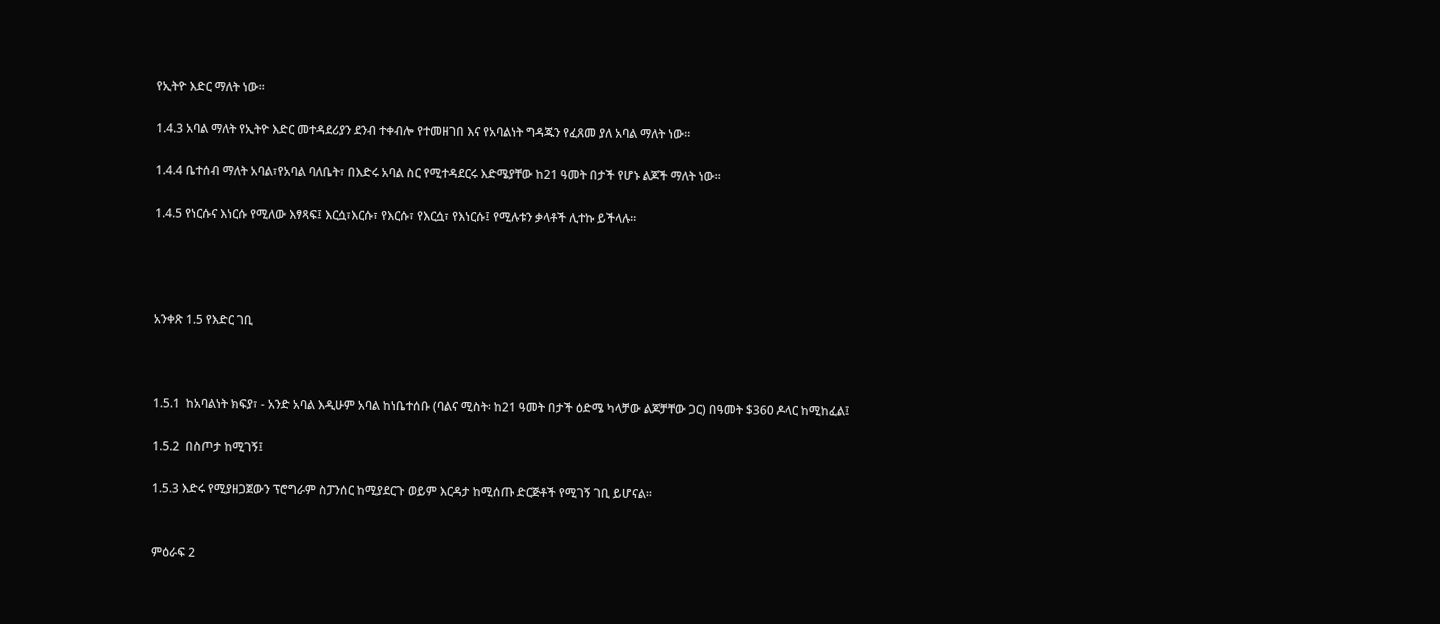የኢትዮ እድር ማለት ነው።

1.4.3 አባል ማለት የኢትዮ እድር መተዳደሪያን ደንብ ተቀብሎ የተመዘገበ እና የአባልነት ግዳጁን የፈጸመ ያለ አባል ማለት ነው።

1.4.4 ቤተሰብ ማለት አባል፣የአባል ባለቤት፣ በእድሩ አባል ስር የሚተዳደርሩ እድሜያቸው ከ21 ዓመት በታች የሆኑ ልጆች ማለት ነው።

1.4.5 የነርሱና እነርሱ የሚለው እፃጻፍ፤ እርሷ፣እርሱ፣ የእርሱ፣ የእርሷ፣ የእነርሱ፤ የሚሉቱን ቃላቶች ሊተኩ ይችላሉ፡፡




አንቀጽ 1.5 የእድር ገቢ



1.5.1  ከአባልነት ክፍያ፣ - አንድ አባል እዲሁም አባል ከነቤተሰቡ (ባልና ሚስት፡ ከ21 ዓመት በታች ዕድሜ ካላቻው ልጆቻቸው ጋር) በዓመት $360 ዶላር ከሚከፈል፤

1.5.2  በስጦታ ከሚገኝ፤

1.5.3 እድሩ የሚያዘጋጀውን ፕሮግራም ስፓንሰር ከሚያደርጉ ወይም እርዳታ ከሚሰጡ ድርጅቶች የሚገኝ ገቢ ይሆናል።


ምዕራፍ 2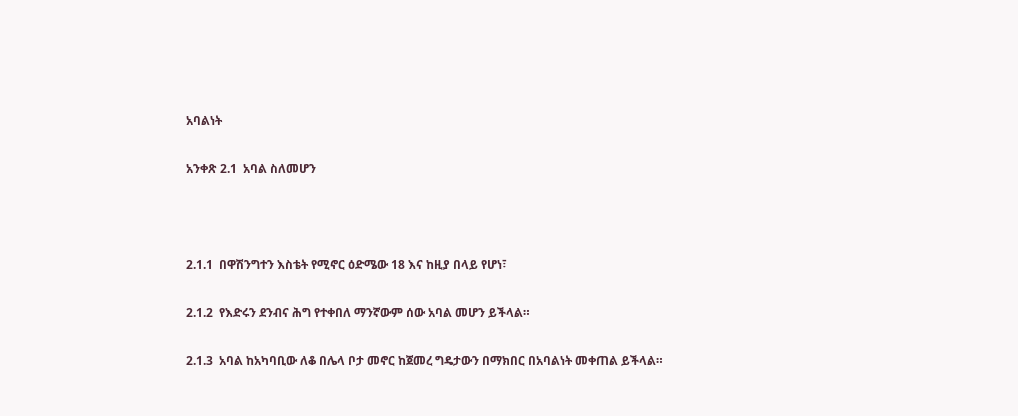አባልነት

አንቀጽ 2.1  አባል ስለመሆን



2.1.1  በዋሽንግተን እስቴት የሚኖር ዕድሜው 18 እና ከዚያ በላይ የሆነ፣

2.1.2  የእድሩን ደንብና ሕግ የተቀበለ ማንኛውም ሰው አባል መሆን ይችላል።

2.1.3  አባል ከአካባቢው ለቆ በሌላ ቦታ መኖር ከጀመረ ግዴታውን በማክበር በአባልነት መቀጠል ይችላል።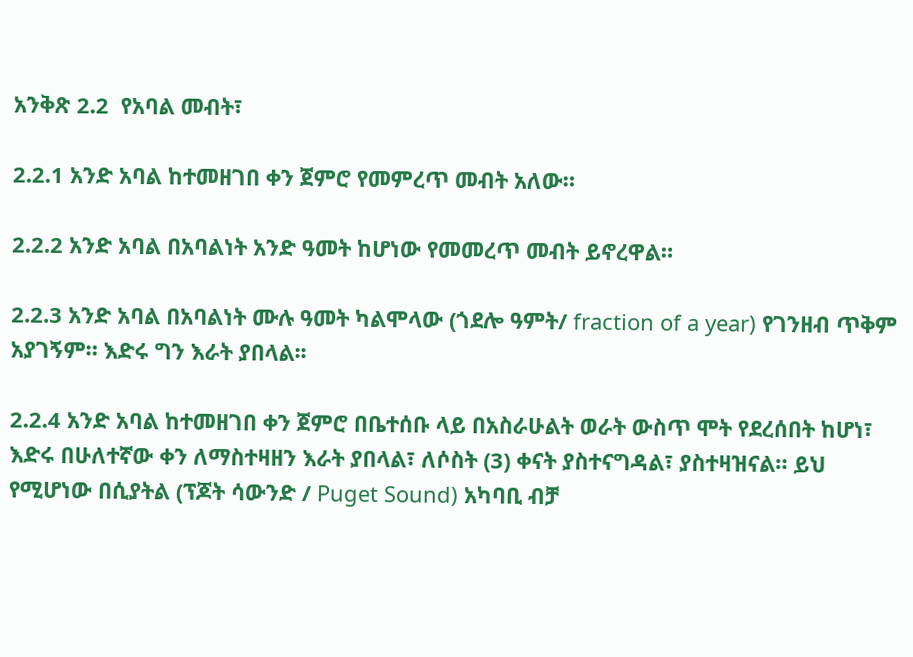አንቅጽ 2.2  የአባል መብት፣

2.2.1 አንድ አባል ከተመዘገበ ቀን ጀምሮ የመምረጥ መብት አለው።

2.2.2 አንድ አባል በአባልነት አንድ ዓመት ከሆነው የመመረጥ መብት ይኖረዋል።

2.2.3 አንድ አባል በአባልነት ሙሉ ዓመት ካልሞላው (ጎደሎ ዓምት/ fraction of a year) የገንዘብ ጥቅም አያገኝም። እድሩ ግን እራት ያበላል፡፡

2.2.4 አንድ አባል ከተመዘገበ ቀን ጀምሮ በቤተሰቡ ላይ በአስራሁልት ወራት ውስጥ ሞት የደረሰበት ከሆነ፣ እድሩ በሁለተኛው ቀን ለማስተዛዘን እራት ያበላል፣ ለሶስት (3) ቀናት ያስተናግዳል፣ ያስተዛዝናል። ይህ የሚሆነው በሲያትል (ፕጆት ሳውንድ / Puget Sound) አካባቢ ብቻ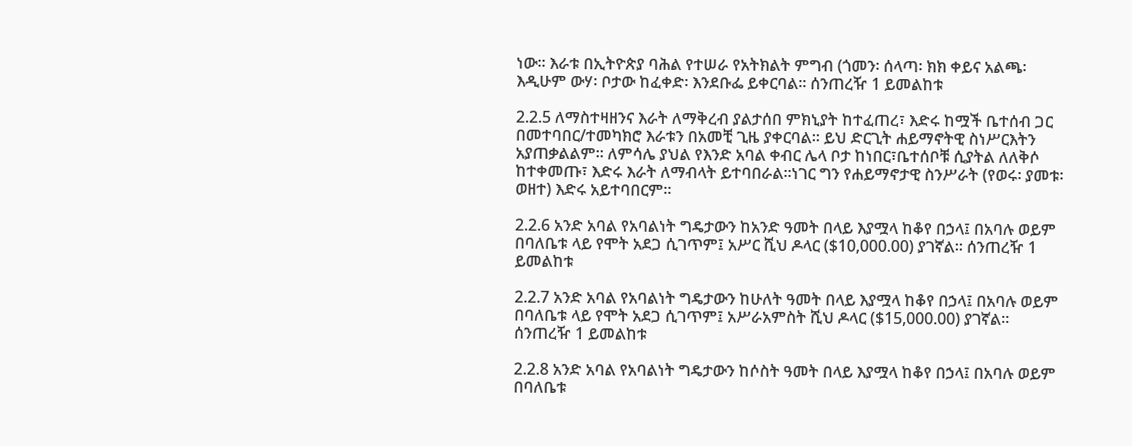ነው፡፡ እራቱ በኢትዮጵያ ባሕል የተሠራ የአትክልት ምግብ (ጎመን፡ ሰላጣ፡ ክክ ቀይና አልጫ፡ እዲሁም ውሃ፡ ቦታው ከፈቀድ፡ እንደቡፌ ይቀርባል፡፡ ሰንጠረዥ 1 ይመልከቱ

2.2.5 ለማስተዛዘንና እራት ለማቅረብ ያልታሰበ ምክኒያት ከተፈጠረ፣ እድሩ ከሟች ቤተሰብ ጋር በመተባበር/ተመካክሮ እራቱን በአመቺ ጊዜ ያቀርባል፡፡ ይህ ድርጊት ሐይማኖትዊ ስነሥርእትን አያጠቃልልም። ለምሳሌ ያህል የእንድ አባል ቀብር ሌላ ቦታ ከነበር፣ቤተሰቦቹ ሲያትል ለለቅሶ ከተቀመጡ፣ እድሩ እራት ለማብላት ይተባበራል፡፡ነገር ግን የሐይማኖታዊ ስንሥራት (የወሩ፡ ያመቱ፡ ወዘተ) እድሩ አይተባበርም፡፡

2.2.6 አንድ አባል የአባልነት ግዴታውን ከአንድ ዓመት በላይ እያሟላ ከቆየ በኃላ፤ በአባሉ ወይም በባለቤቱ ላይ የሞት አደጋ ሲገጥም፤ አሥር ሺህ ዶላር ($10,000.00) ያገኛል። ሰንጠረዥ 1 ይመልከቱ

2.2.7 አንድ አባል የአባልነት ግዴታውን ከሁለት ዓመት በላይ እያሟላ ከቆየ በኃላ፤ በአባሉ ወይም በባለቤቱ ላይ የሞት አደጋ ሲገጥም፤ አሥራአምስት ሺህ ዶላር ($15,000.00) ያገኛል። ሰንጠረዥ 1 ይመልከቱ

2.2.8 አንድ አባል የአባልነት ግዴታውን ከሶስት ዓመት በላይ እያሟላ ከቆየ በኃላ፤ በአባሉ ወይም በባለቤቱ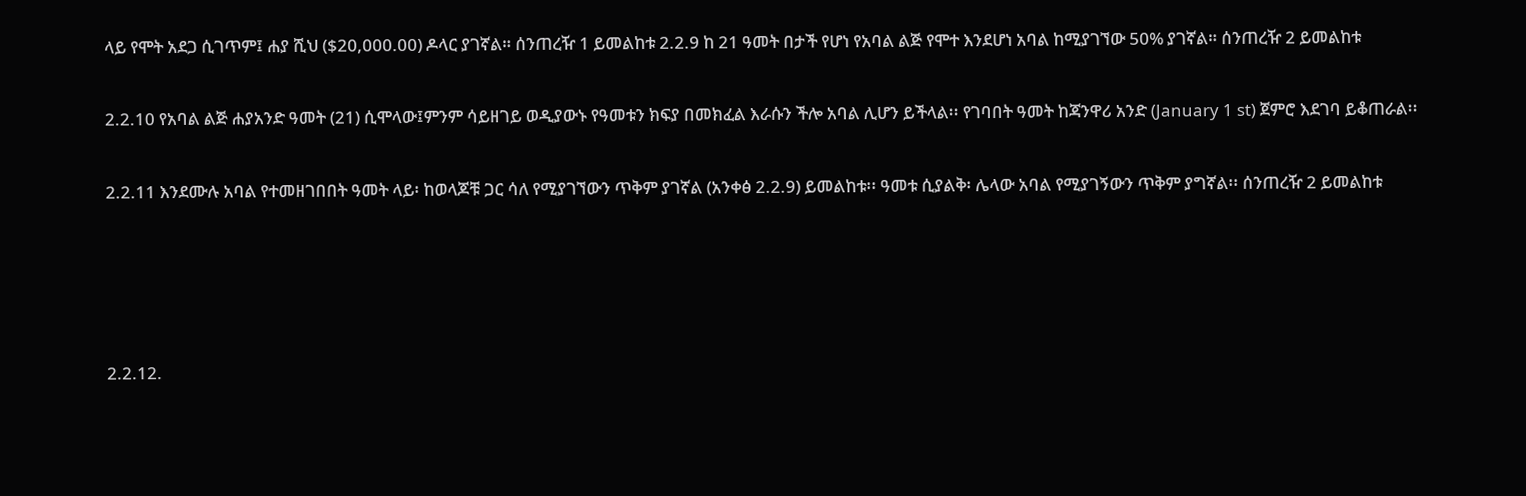ላይ የሞት አደጋ ሲገጥም፤ ሐያ ሺህ ($20,000.00) ዶላር ያገኛል። ሰንጠረዥ 1 ይመልከቱ 2.2.9 ከ 21 ዓመት በታች የሆነ የአባል ልጅ የሞተ እንደሆነ አባል ከሚያገኘው 50% ያገኛል። ሰንጠረዥ 2 ይመልከቱ

2.2.10 የአባል ልጅ ሐያአንድ ዓመት (21) ሲሞላው፤ምንም ሳይዘገይ ወዲያውኑ የዓመቱን ክፍያ በመክፈል እራሱን ችሎ አባል ሊሆን ይችላል፡፡ የገባበት ዓመት ከጃንዋሪ አንድ (January 1 st) ጀምሮ እደገባ ይቆጠራል፡፡

2.2.11 እንደሙሉ አባል የተመዘገበበት ዓመት ላይ፡ ከወላጆቹ ጋር ሳለ የሚያገኘውን ጥቅም ያገኛል (አንቀፅ 2.2.9) ይመልከቱ፡፡ ዓመቱ ሲያልቅ፡ ሌላው አባል የሚያገኝውን ጥቅም ያግኛል፡፡ ሰንጠረዥ 2 ይመልከቱ




2.2.12.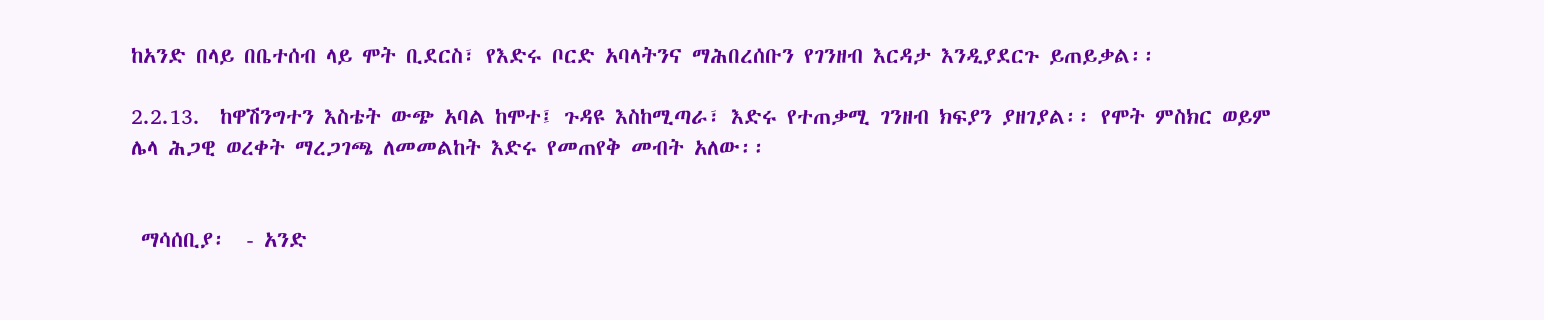ከአንድ በላይ በቤተሰብ ላይ ሞት ቢደርስ፣ የእድሩ ቦርድ አባላትንና ማሕበረሰቡን የገንዘብ እርዳታ እንዲያደርጉ ይጠይቃል፡፡

2.2.13.  ከዋሽንግተን እስቴት ውጭ አባል ከሞተ፤ ጉዳዩ እስከሚጣራ፣ እድሩ የተጠቃሚ ገንዘብ ክፍያን ያዘገያል፡፡ የሞት ምስክር ወይም ሌላ ሕጋዊ ወረቀት ማረጋገጫ ለመመልከት እድሩ የመጠየቅ መብት አለው፡፡


 ማሳሰቢያ፡  - አንድ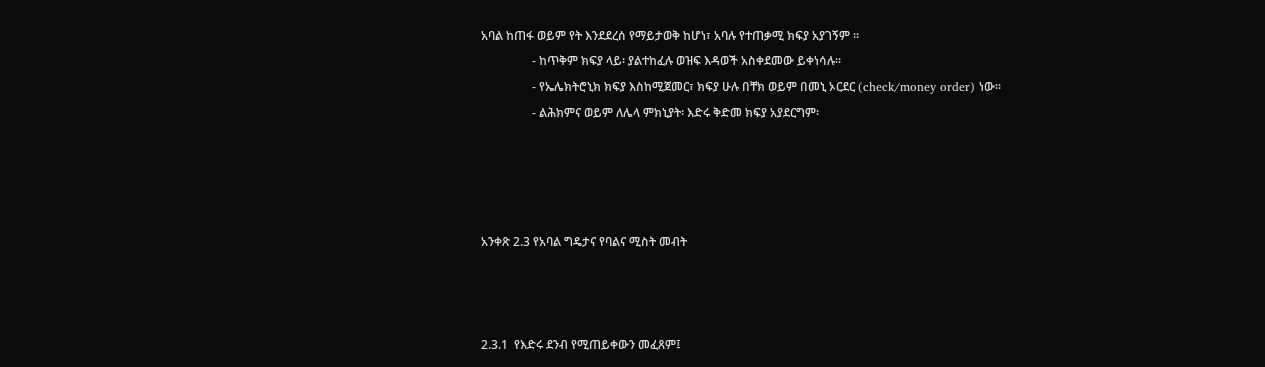አባል ከጠፋ ወይም የት እንደደረሰ የማይታወቅ ከሆነ፣ አባሉ የተጠቃሚ ክፍያ አያገኝም ፡፡
                 - ከጥቅም ክፍያ ላይ፡ ያልተከፈሉ ወዝፍ እዳወች አስቀደመው ይቀነሳሉ፡፡
                 - የኤሌክትሮኒክ ክፍያ እስከሚጀመር፣ ክፍያ ሁሉ በቸክ ወይም በመኒ ኦርደር (check/money order) ነው፡፡
                 - ልሕክምና ወይም ለሌላ ምክኒያት፡ እድሩ ቅድመ ክፍያ አያደርግም፡




አንቀጽ 2.3 የአባል ግዴታና የባልና ሚስት መብት



2.3.1  የእድሩ ደንብ የሚጠይቀውን መፈጸም፤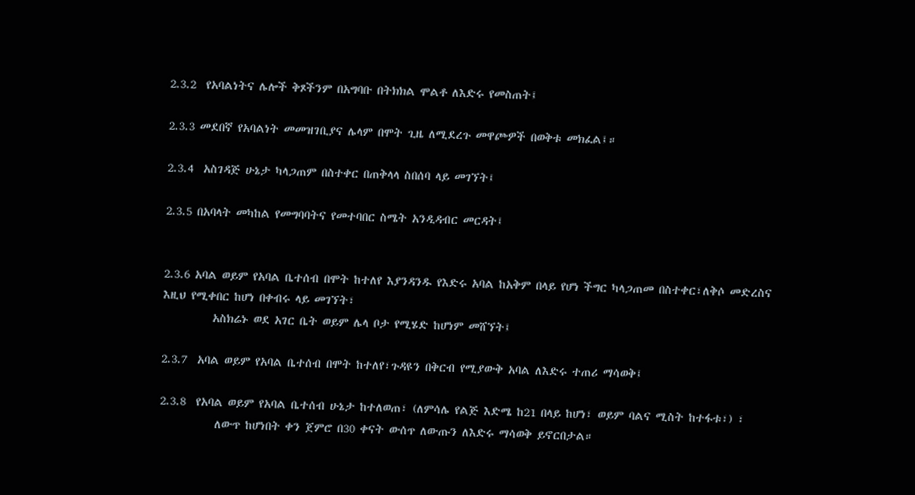2.3.2  የአባልነትና ሌሎች ቅጾችንም በአግባቡ በትክክል ሞልቶ ለእድሩ የመስጠት፤

2.3.3 መደበኛ የአባልነት መመዝገቢያና ሌላም በሞት ጊዜ ለሚደረጉ መዋጮዎች በወቅቱ መክፈል፤።

2.3.4  አስገዳጅ ሁኔታ ካላጋጠም በስተቀር በጠቅላላ ስበሰባ ላይ መገኘት፤

2.3.5 በአባላት መካከል የመግባባትና የመተባበር ስሜት አንዲዳብር መርዳት፤


2.3.6 አባል ወይም የአባል ቤተሰብ በሞት ከተለየ እያንዳንዱ የእድሩ አባል ከአቅም በላይ የሆነ ችግር ካላጋጠመ በስተቀር፣ለቅሶ መድረስና እዚህ የሚቀበር ከሆነ በቀብሩ ላይ መገኘት፣
          አስክሬኑ ወደ አገር ቤት ወይም ሌላ ቦታ የሚሄድ ከሆነም መሸኘት፤

2.3.7  አባል ወይም የአባል ቤተሰብ በሞት ከተለየ፣ጉዳዩን በቅርብ የሚያውቅ አባል ለእድሩ ተጠሪ ማሳወቅ፤

2.3.8  የአባል ወይም የአባል ቤተሰብ ሁኔታ ከተለወጠ፣ (ለምሳሌ የልጅ እድሜ ከ21 በላይ ከሆነ፣ ወይም ባልና ሚስት ከተፋቱ፣) ፣
           ለውጥ ከሆነበት ቀን ጀምሮ በ30 ቀናት ውሰጥ ለውጡን ለእድሩ ማሳወቅ ይኖርበታል።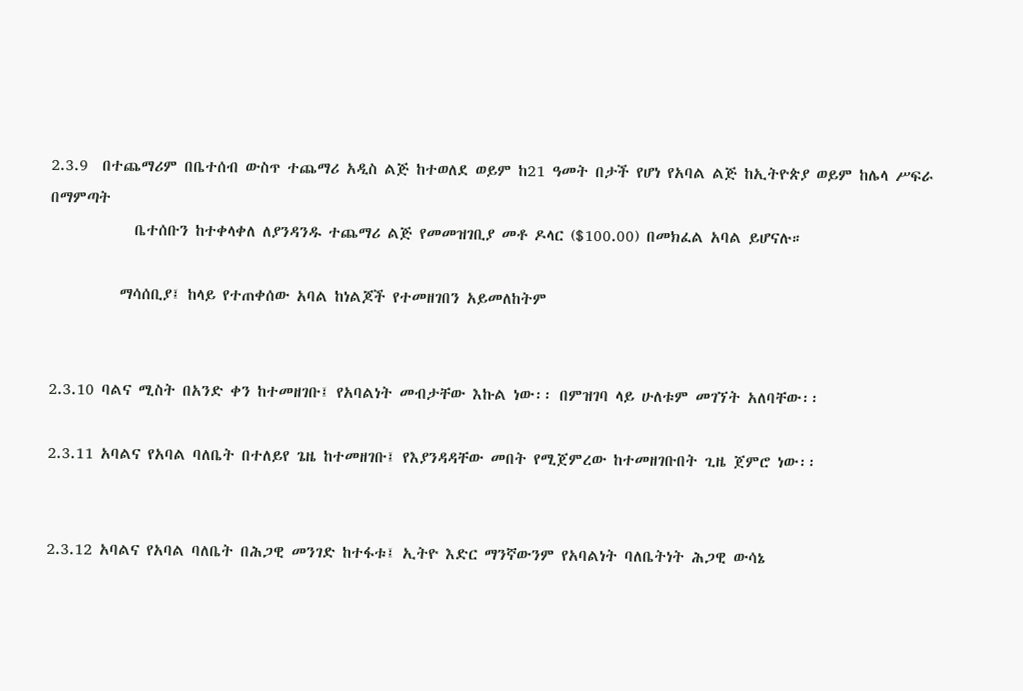2.3.9  በተጨማሪም በቤተሰብ ውስጥ ተጨማሪ አዲስ ልጅ ከተወለደ ወይም ከ21 ዓመት በታች የሆነ የአባል ልጅ ከኢትዮጵያ ወይም ከሌላ ሥፍራ በማምጣት
            ቤተሰቡን ከተቀላቀለ ለያንዳንዱ ተጨማሪ ልጅ የመመዝገቢያ መቶ ዶላር ($100.00) በመክፈል አባል ይሆናሉ።

          ማሳሰቢያ፤ ከላይ የተጠቀሰው አባል ከነልጆች የተመዘገበን አይመለከትም


2.3.10 ባልና ሚስት በአንድ ቀን ከተመዘገቡ፤ የአባልነት መብታቸው እኩል ነው፡፡ በምዝገባ ላይ ሁለቱም መገኘት አለባቸው፡፡

2.3.11 አባልና የአባል ባለቤት በተለይየ ጌዜ ከተመዘገቡ፤ የእያንዳዳቸው መበት የሚጀምረው ከተመዘገቡበት ጊዜ ጀምሮ ነው፡፡


2.3.12 አባልና የአባል ባለቤት በሕጋዊ መንገድ ከተፋቱ፤ ኢትዮ እድር ማንኛውንም የአባልነት ባለቤትነት ሕጋዊ ውሳኔ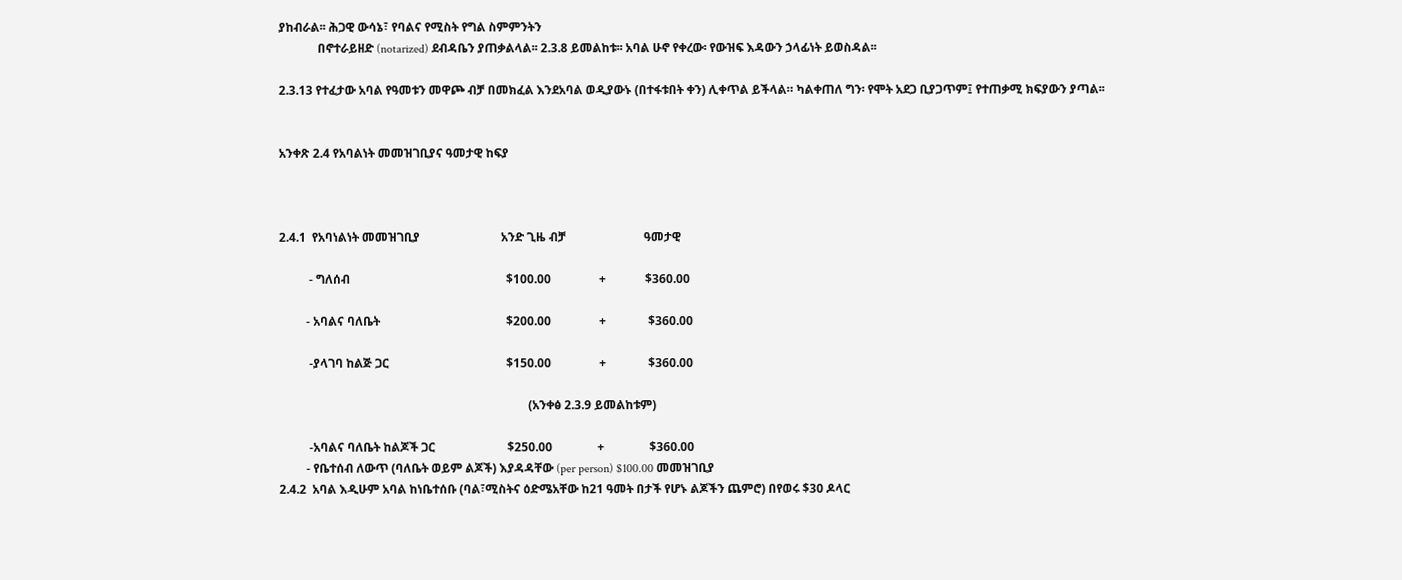ያከብራል፡፡ ሕጋዊ ውሳኔ፣ የባልና የሚስት የግል ስምምንትን
             በኖተራይዘድ (notarized) ደብዳቤን ያጠቃልላል፡፡ 2.3.8 ይመልከቱ፡፡ አባል ሁኖ የቀረው፡ የውዝፍ እዳውን ኃላፊነት ይወስዳል፡፡

2.3.13 የተፈታው አባል የዓመቱን መዋጮ ብቻ በመክፈል እንደአባል ወዲያውኑ (በተፋቱበት ቀን) ሊቀጥል ይችላል። ካልቀጠለ ግን፡ የሞት አደጋ ቢያጋጥም፤ የተጠቃሚ ክፍያውን ያጣል፡፡


አንቀጽ 2.4 የአባልነት መመዝገቢያና ዓመታዊ ከፍያ



2.4.1  የአባነልነት መመዝገቢያ                           አንድ ጊዜ ብቻ                          ዓመታዊ

          - ግለሰብ                                                    $100.00                +             $360.00

         - አባልና ባለቤት                                          $200.00                +              $360.00

          -ያላገባ ከልጅ ጋር                                       $150.00                +              $360.00

                                                                                   (አንቀፅ 2.3.9 ይመልከቱም)

          -አባልና ባለቤት ከልጆች ጋር                        $250.00               +               $360.00
         - የቤተሰብ ለውጥ (ባለቤት ወይም ልጆች) እያዳዳቸው (per person) $100.00 መመዝገቢያ
2.4.2  አባል እዲሁም አባል ከነቤተሰቡ (ባል፣ሚስትና ዕድሜአቸው ከ21 ዓመት በታች የሆኑ ልጆችን ጨምሮ) በየወሩ $30 ዶላር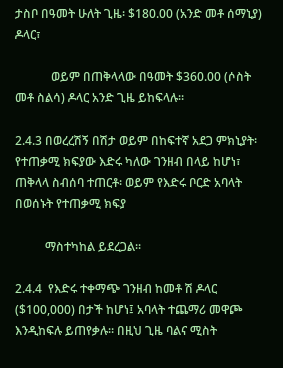ታስቦ በዓመት ሁለት ጊዜ፡ $180.00 (አንድ መቶ ሰማኒያ) ዶላር፣

            ወይም በጠቅላላው በዓመት $360.00 (ሶስት መቶ ስልሳ) ዶላር አንድ ጊዜ ይከፍላሉ።

2.4.3 በወረረሽኝ በሽታ ወይም በከፍተኛ አደጋ ምክኒያት፡ የተጠቃሚ ክፍያው እድሩ ካለው ገንዘብ በላይ ከሆነ፣ ጠቅላላ ስብሰባ ተጠርቶ፡ ወይም የእድሩ ቦርድ አባላት በወሰኑት የተጠቃሚ ክፍያ

          ማስተካከል ይደረጋል፡፡

2.4.4  የእድሩ ተቀማጭ ገንዘብ ከመቶ ሽ ዶላር ($100,000) በታች ከሆነ፤ አባላት ተጨማሪ መዋጮ እንዲከፍሉ ይጠየቃሉ። በዚህ ጊዜ ባልና ሚስት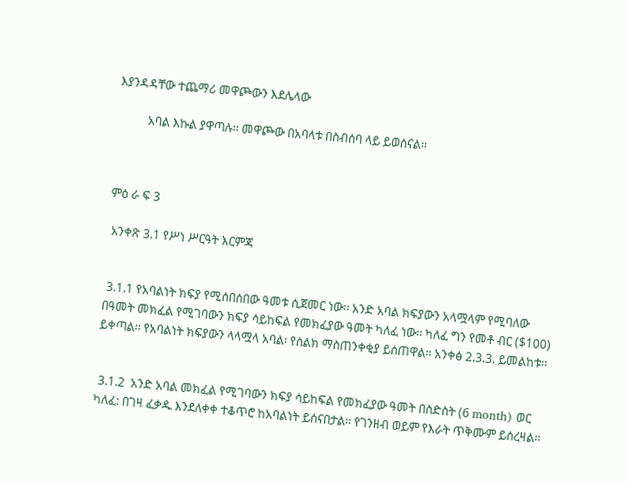እያንዳዳቸው ተጨማሪ መዋጮውን እደሌላው

          አባል እኩል ያዋጣሉ፡፡ መዋጮው በአባላቱ በስብሰባ ላይ ይወሰናል፡፡



ምዕ ራ ፍ 3

 አንቀጽ 3.1 የሥነ ሥርዓት እርምጃ


 3.1.1 የአባልነት ክፍያ የሚሰበሰበው ዓመቱ ሲጀመር ነው፡፡ አንድ አባል ክፍያውን አላሟላም የሚባለው በዓመት መክፈል የሚገባውን ክፍያ ሳይከፍል የመክፈያው ዓመት ካለፈ ነው፡፡ ካለፈ ግን የመቶ ብር ($100) ይቀጣል፡፡ የአባልነት ክፍያውን ላላሟላ አባል፡ የስልክ ማስጠንቀቂያ ይሰጠዋል። አንቀፅ 2.3.3. ይመልከቱ፡፡


 3.1.2  አንድ አባል መክፈል የሚገባውን ክፍያ ሳይከፍል የመክፈያው ዓመት በስድስት (6 month) ወር ካለፈ: በገዛ ፈቃዱ እንደለቀቀ ተቆጥሮ ከአባልነት ይሰናበታል፡፡ የገንዘብ ወይም የእራት ጥቅሙም ይሰረዛል፡፡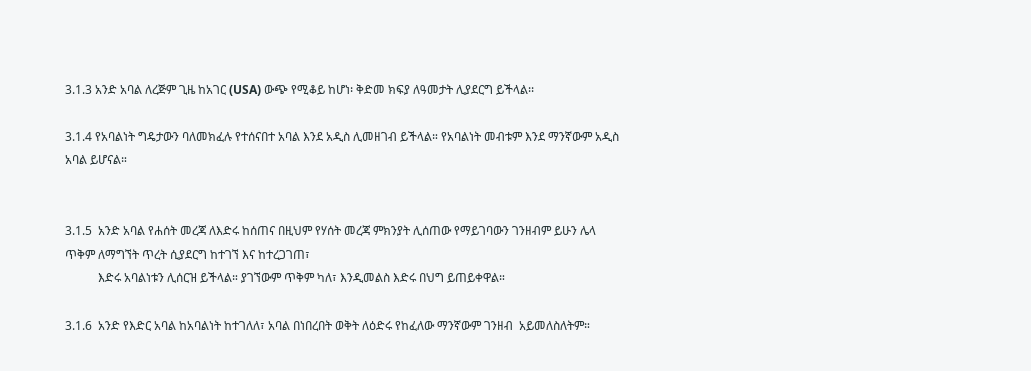3.1.3 አንድ አባል ለረጅም ጊዜ ከአገር (USA) ውጭ የሚቆይ ከሆነ፡ ቅድመ ክፍያ ለዓመታት ሊያደርግ ይችላል፡፡

3.1.4 የአባልነት ግዴታውን ባለመክፈሉ የተሰናበተ አባል እንደ አዲስ ሊመዘገብ ይችላል። የአባልነት መብቱም እንደ ማንኛውም አዲስ አባል ይሆናል።


3.1.5  አንድ አባል የሐሰት መረጃ ለእድሩ ከሰጠና በዚህም የሃሰት መረጃ ምክንያት ሊሰጠው የማይገባውን ገንዘብም ይሁን ሌላ ጥቅም ለማግኘት ጥረት ሲያደርግ ከተገኘ እና ከተረጋገጠ፣
           እድሩ አባልነቱን ሊሰርዝ ይችላል። ያገኘውም ጥቅም ካለ፣ እንዲመልስ እድሩ በህግ ይጠይቀዋል።

3.1.6  አንድ የእድር አባል ከአባልነት ከተገለለ፣ አባል በነበረበት ወቅት ለዕድሩ የከፈለው ማንኛውም ገንዘብ  አይመለስለትም።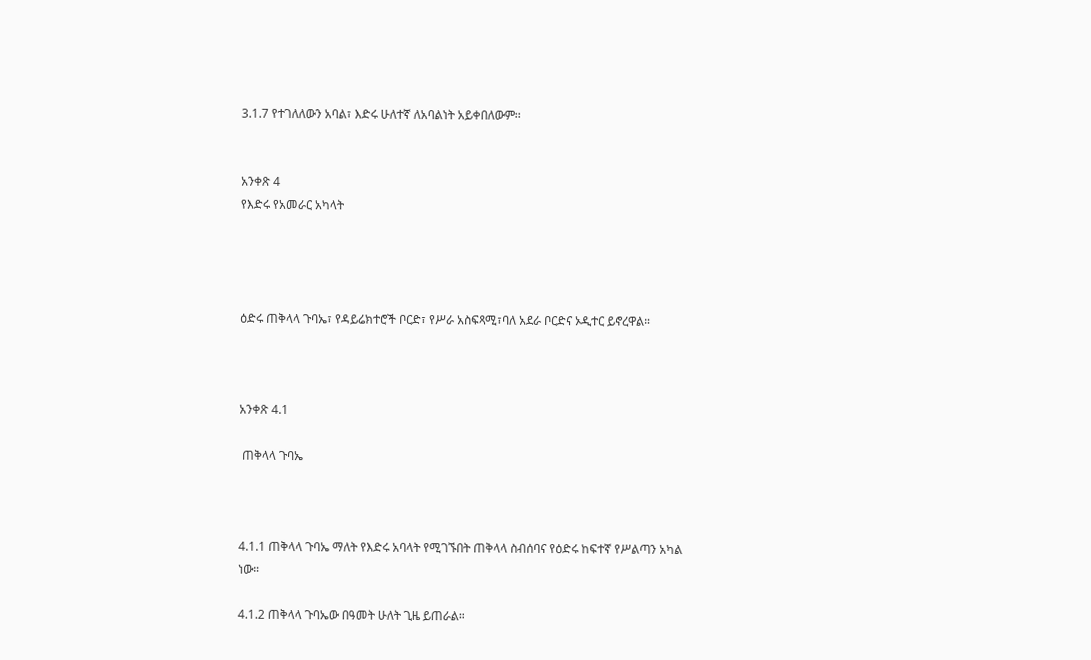3.1.7 የተገለለውን አባል፣ እድሩ ሁለተኛ ለአባልነት አይቀበለውም፡፡


አንቀጽ 4
የእድሩ የአመራር አካላት




ዕድሩ ጠቅላላ ጉባኤ፣ የዳይሬክተሮች ቦርድ፣ የሥራ አስፍጻሚ፣ባለ አደራ ቦርድና ኦዲተር ይኖረዋል።



አንቀጽ 4.1

 ጠቅላላ ጉባኤ



4.1.1 ጠቅላላ ጉባኤ ማለት የእድሩ አባላት የሚገኙበት ጠቅላላ ስብሰባና የዕድሩ ከፍተኛ የሥልጣን አካል ነው።

4.1.2 ጠቅላላ ጉባኤው በዓመት ሁለት ጊዜ ይጠራል።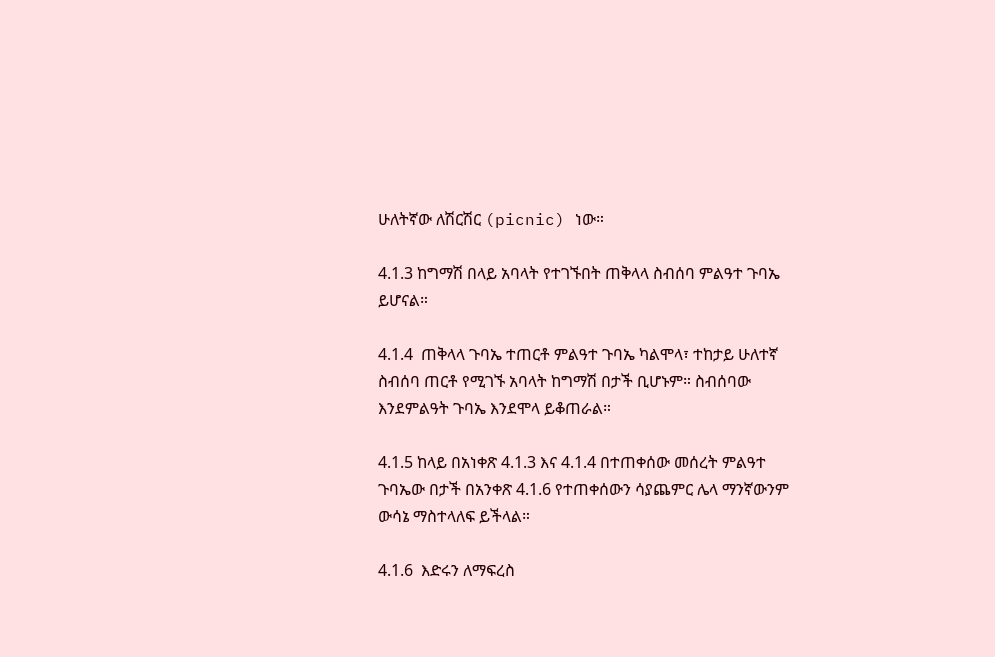ሁለትኛው ለሽርሽር (picnic) ነው።

4.1.3 ከግማሽ በላይ አባላት የተገኙበት ጠቅላላ ስብሰባ ምልዓተ ጉባኤ ይሆናል።

4.1.4  ጠቅላላ ጉባኤ ተጠርቶ ምልዓተ ጉባኤ ካልሞላ፣ ተከታይ ሁለተኛ ስብሰባ ጠርቶ የሚገኙ አባላት ከግማሽ በታች ቢሆኑም። ስብሰባው እንደምልዓት ጉባኤ እንደሞላ ይቆጠራል።

4.1.5 ከላይ በአነቀጽ 4.1.3 እና 4.1.4 በተጠቀሰው መሰረት ምልዓተ ጉባኤው በታች በአንቀጽ 4.1.6 የተጠቀሰውን ሳያጨምር ሌላ ማንኛውንም ውሳኔ ማስተላለፍ ይችላል።

4.1.6  እድሩን ለማፍረስ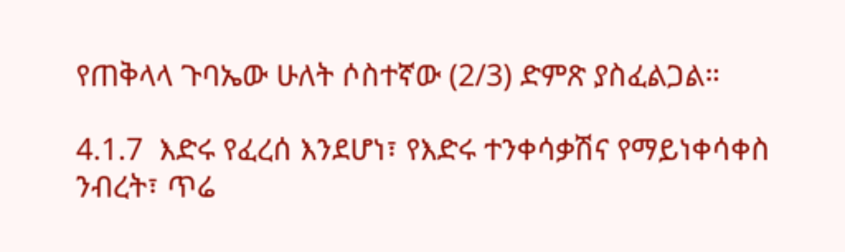የጠቅላላ ጉባኤው ሁለት ሶስተኛው (2/3) ድምጽ ያስፈልጋል።

4.1.7  እድሩ የፈረሰ እንደሆነ፣ የእድሩ ተንቀሳቃሽና የማይነቀሳቀስ ንብረት፣ ጥሬ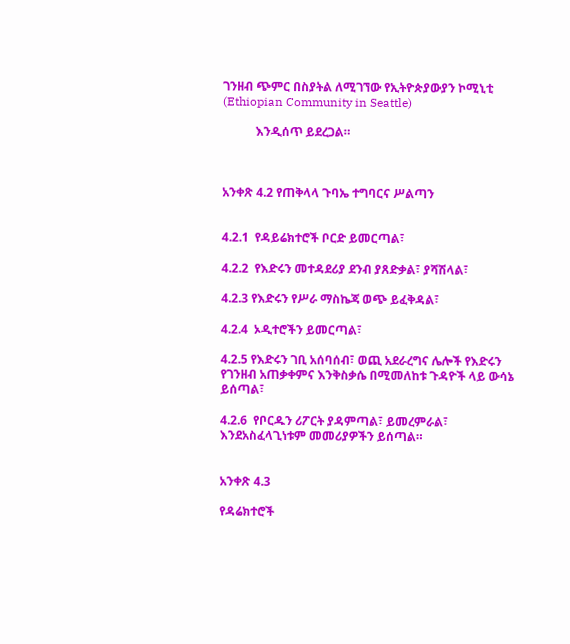ገንዘብ ጭምር በስያትል ለሚገኘው የኢትዮጵያውያን ኮሚኒቲ (Ethiopian Community in Seattle)

           እንዲሰጥ ይደረጋል።



አንቀጽ 4.2 የጠቅላላ ጉባኤ ተግባርና ሥልጣን


4.2.1  የዳይሬክተሮች ቦርድ ይመርጣል፣

4.2.2  የእድሩን መተዳደሪያ ደንብ ያጸድቃል፣ ያሻሽላል፣

4.2.3 የእድሩን የሥራ ማስኬጃ ወጭ ይፈቅዳል፣

4.2.4  ኦዲተሮችን ይመርጣል፣

4.2.5 የእድሩን ገቢ አሰባሰብ፣ ወጪ አደራረግና ሌሎች የእድሩን የገንዘብ አጠቃቀምና እንቅስቃሴ በሚመለከቱ ጉዳዮች ላይ ውሳኔ ይሰጣል፣

4.2.6  የቦርዱን ሪፖርት ያዳምጣል፣ ይመረምራል፣ እንደአስፈላጊነቱም መመሪያዎችን ይሰጣል።


አንቀጽ 4.3

የዳሬክተሮች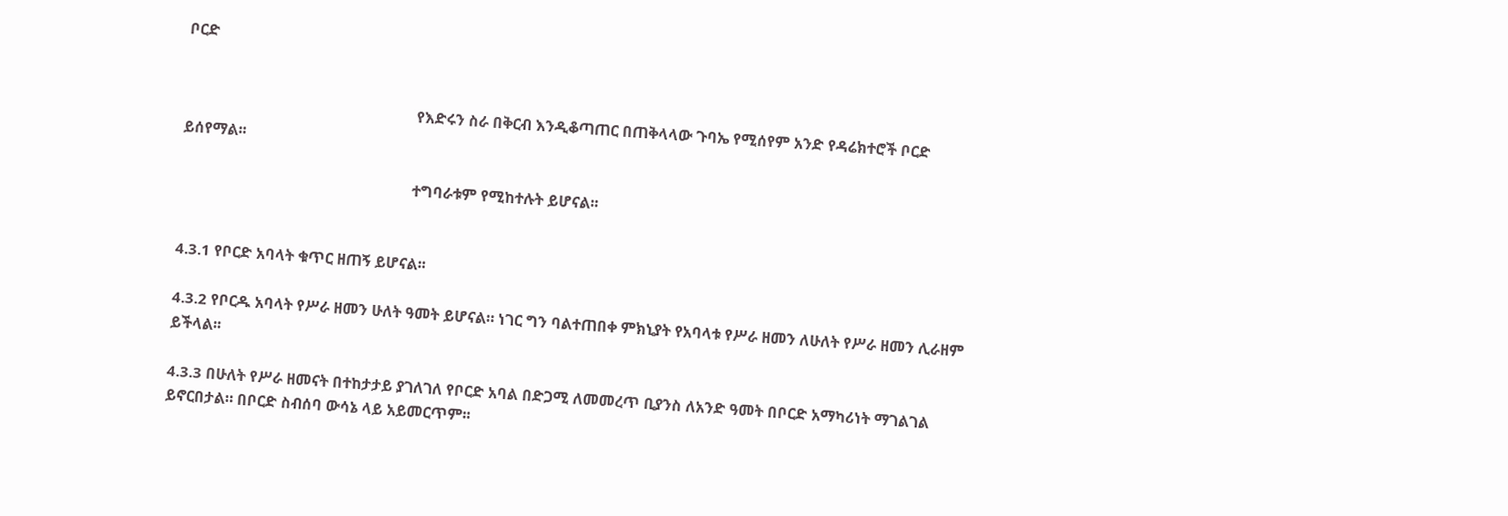ቦርድ


                                                          የእድሩን ስራ በቅርብ እንዲቆጣጠር በጠቅላላው ጉባኤ የሚሰየም አንድ የዳሬክተሮች ቦርድ ይሰየማል፡፡

                                                          ተግባራቱም የሚከተሉት ይሆናል፡፡


4.3.1 የቦርድ አባላት ቁጥር ዘጠኝ ይሆናል፡፡

4.3.2 የቦርዱ አባላት የሥራ ዘመን ሁለት ዓመት ይሆናል። ነገር ግን ባልተጠበቀ ምክኒያት የአባላቱ የሥራ ዘመን ለሁለት የሥራ ዘመን ሊራዘም ይችላል፡፡

4.3.3 በሁለት የሥራ ዘመናት በተከታታይ ያገለገለ የቦርድ አባል በድጋሚ ለመመረጥ ቢያንስ ለአንድ ዓመት በቦርድ አማካሪነት ማገልገል ይኖርበታል። በቦርድ ስብሰባ ውሳኔ ላይ አይመርጥም፡፡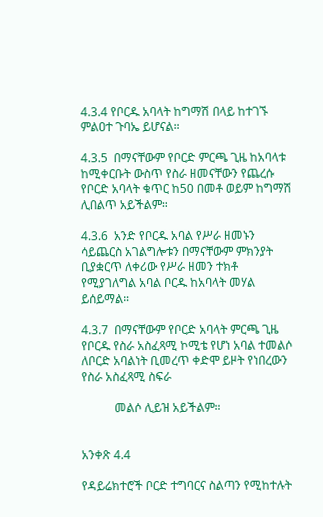4.3.4 የቦርዱ አባላት ከግማሽ በላይ ከተገኙ ምልዐተ ጉባኤ ይሆናል።

4.3.5  በማናቸውም የቦርድ ምርጫ ጊዜ ከአባላቱ ከሚቀርቡት ውስጥ የስራ ዘመናቸውን የጨረሱ የቦርድ አባላት ቁጥር ከ50 በመቶ ወይም ከግማሽ ሊበልጥ አይችልም።

4.3.6  አንድ የቦርዱ አባል የሥራ ዘመኑን ሳይጨርስ አገልግሎቱን በማናቸውም ምክንያት ቢያቋርጥ ለቀሪው የሥራ ዘመን ተክቶ የሚያገለግል አባል ቦርዱ ከአባላት መሃል ይሰይማል።

4.3.7  በማናቸውም የቦርድ አባላት ምርጫ ጊዜ የቦርዱ የስራ አስፈጻሚ ኮሚቴ የሆነ አባል ተመልሶ ለቦርድ አባልነት ቢመረጥ ቀድሞ ይዞት የነበረውን የስራ አስፈጻሚ ስፍራ

           መልሶ ሊይዝ አይችልም።


አንቀጽ 4.4

የዳይሬክተሮች ቦርድ ተግባርና ስልጣን የሚከተሉት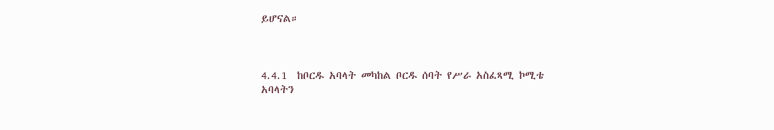ይሆናል።



4.4.1  ከቦርዱ አባላት መካከል ቦርዱ ሰባት የሥራ አስፈጻሚ ኮሚቴ አባላትን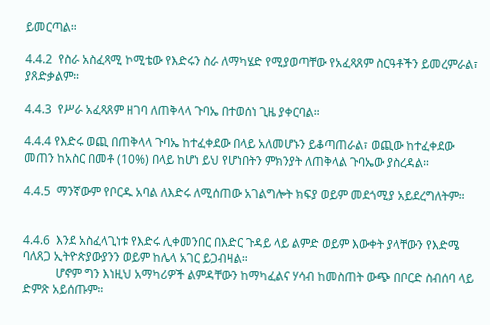ይመርጣል።

4.4.2  የስራ አስፈጻሚ ኮሚቴው የእድሩን ስራ ለማካሄድ የሚያወጣቸው የአፈጻጸም ስርዓቶችን ይመረምራል፣ ያጸድቃልም።

4.4.3  የሥራ አፈጻጸም ዘገባ ለጠቅላላ ጉባኤ በተወሰነ ጊዜ ያቀርባል።

4.4.4 የእድሩ ወጪ በጠቅላላ ጉባኤ ከተፈቀደው በላይ አለመሆኑን ይቆጣጠራል፣ ወጪው ከተፈቀደው መጠን ከአስር በመቶ (10%) በላይ ከሆነ ይህ የሆነበትን ምክንያት ለጠቅላል ጉባኤው ያስረዳል።

4.4.5  ማንኛውም የቦርዱ አባል ለእድሩ ለሚሰጠው አገልግሎት ክፍያ ወይም መደጎሚያ አይደረግለትም።


4.4.6  እንደ አስፈላጊነቱ የእድሩ ሊቀመንበር በእድር ጉዳይ ላይ ልምድ ወይም እውቀት ያላቸውን የእድሜ ባለጸጋ ኢትዮጵያውያንን ወይም ከሌላ አገር ይጋብዛል።
           ሆኖም ግን እነዚህ አማካሪዎች ልምዳቸውን ከማካፈልና ሃሳብ ከመስጠት ውጭ በቦርድ ስብሰባ ላይ ድምጽ አይሰጡም።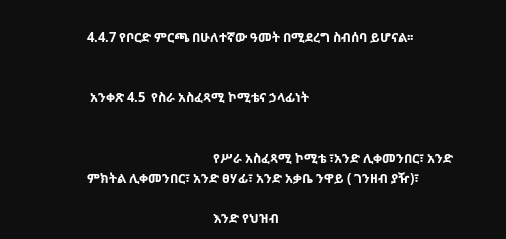4.4.7 የቦርድ ምርጫ በሁለተኛው ዓመት በሚደረግ ስብሰባ ይሆናል፡፡


 አንቀጽ 4.5  የስራ አስፈጻሚ ኮሚቴና ኃላፊነት


                                          የሥራ አስፈጻሚ ኮሚቴ ፣አንድ ሊቀመንበር፣ አንድ ምክትል ሊቀመንበር፣ አንድ ፀሃፊ፣ አንድ አቃቤ ንዋይ ( ገንዘብ ያዥ)፣

                                          እንድ የህዝብ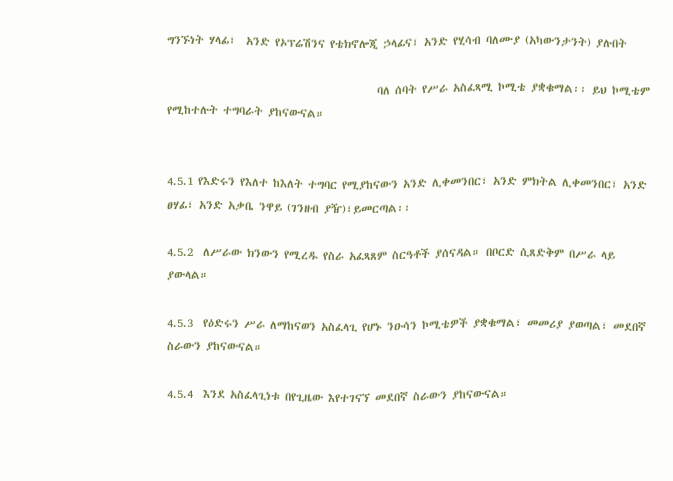ግንኙነት ሃላፊ፣  አንድ የኦፕሬሽንና የቴክኖሎጂ ኃላፊና፣ አንድ የሂሳብ ባለሙያ (አካውንታንት) ያሉበት

                                          ባለ ሰባት የሥራ አስፈጻሚ ኮሚቴ ያቋቁማል፡፡ ይህ ኮሚቴም የሚከተሉት ተግባራት ያከናውናል።


4.5.1 የእድሩን የእለተ ከእለት ተግባር የሚያከናውን አንድ ሊቀመንበር፣ አንድ ምክትል ሊቀመንበር፣ አንድ ፀሃፊ፣ አንድ አቃቤ ንዋይ (ገንዘብ ያዥ)፣ይመርጣል፡፡

4.5.2  ለሥራው ክንውን የሚረዱ የስራ አፈጻጸም ስርዓቶች ያሰናዳል። በቦርድ ሲጸድቅም በሥራ ላይ ያውላል።

4.5.3  የዕድሩን ሥራ ለማከናወን አስፈላጊ የሆኑ ንዑሳን ኮሚቴዎች ያቋቁማል፣ መመሪያ ያወጣል፣ መደበኛ ስራውን ያከናውናል።

4.5.4  እንደ አስፈላጊነቱ በየጊዜው እየተገናኘ መደበኛ ስራውን ያከናውናል።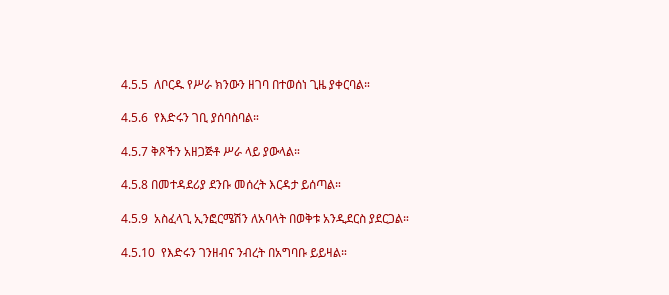4.5.5  ለቦርዱ የሥራ ክንውን ዘገባ በተወሰነ ጊዜ ያቀርባል።

4.5.6  የእድሩን ገቢ ያሰባስባል።

4.5.7 ቅጾችን አዘጋጅቶ ሥራ ላይ ያውላል።

4.5.8 በመተዳደሪያ ደንቡ መሰረት እርዳታ ይሰጣል።

4.5.9  አስፈላጊ ኢንፎርሜሽን ለአባላት በወቅቱ አንዲደርስ ያደርጋል።

4.5.10  የእድሩን ገንዘብና ንብረት በአግባቡ ይይዛል።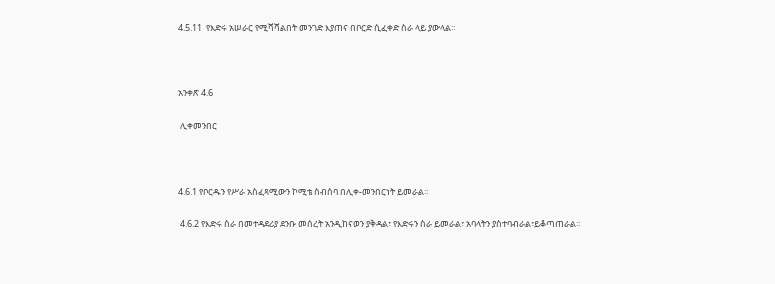4.5.11  የእድሩ አሠራር የሚሻሻልበት መንገድ እያጠና በቦርድ ሲፈቀድ ስራ ላይ ያውላል።



አንቀጽ 4.6

 ሊቀመንበር



4.6.1 የቦርዱን የሥራ አስፈጻሚውን ኮሚቴ ስብሰባ በሊቀ-መንበርነት ይመራል።

 4.6.2 የእድሩ ስራ በመተዳደሪያ ደንቡ መሰረት አንዲከናወን ያቅዳል፣ የእድሩን ስራ ይመራል፣ አባላትን ያስተባብራል፣ይቆጣጠራል።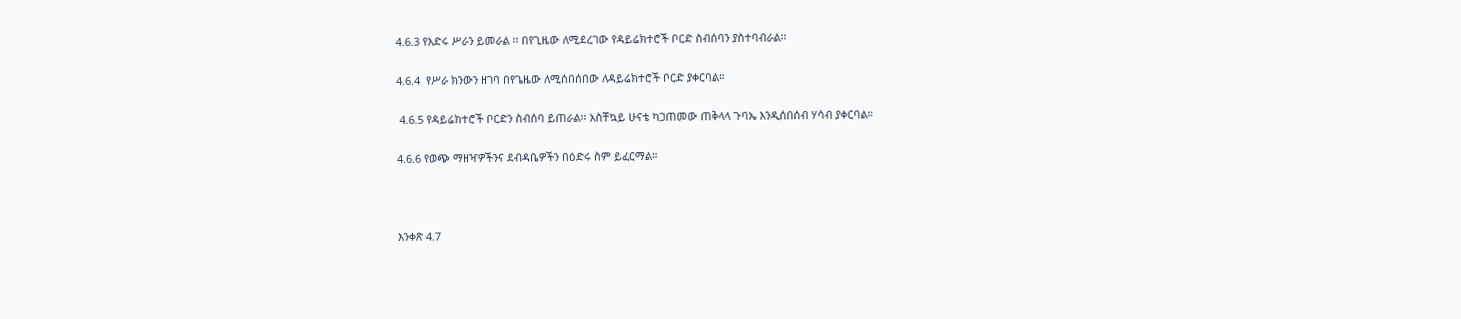4.6.3 የእድሩ ሥራን ይመራል ፡፡ በየጊዜው ለሚደረገው የዳይሬክተሮች ቦርድ ስብሰባን ያስተባብራል፡፡

4.6.4  የሥራ ክንውን ዘገባ በየጌዜው ለሚሰበሰበው ለዳይሬክተሮች ቦርድ ያቀርባል።

 4.6.5 የዳይሬክተሮች ቦርድን ስብሰባ ይጠራል፡፡ አስቸኳይ ሁናቴ ካጋጠመው ጠቅላላ ጉባኤ እንዲሰበሰብ ሃሳብ ያቀርባል።

4.6.6 የወጭ ማዘዣዎችንና ደብዳቤዎችን በዕድሩ ስም ይፈርማል።



እንቀጽ 4.7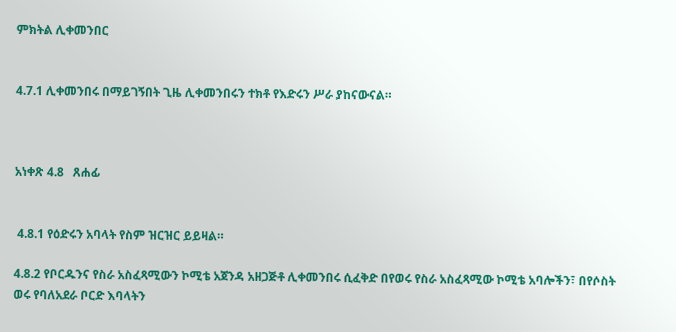ምክትል ሊቀመንበር


4.7.1 ሊቀመንበሩ በማይገኝበት ጊዜ ሊቀመንበሩን ተክቶ የእድሩን ሥራ ያከናውናል።



አነቀጽ 4.8   ጸሐፊ


 4.8.1 የዕድሩን አባላት የስም ዝርዝር ይይዛል።

4.8.2 የቦርዱንና የስራ አስፈጻሚውን ኮሚቴ አጀንዳ አዘጋጅቶ ሊቀመንበሩ ሲፈቅድ በየወሩ የስራ አስፈጻሚው ኮሚቴ አባሎችን፣ በየሶስት ወሩ የባለአደራ ቦርድ እባላትን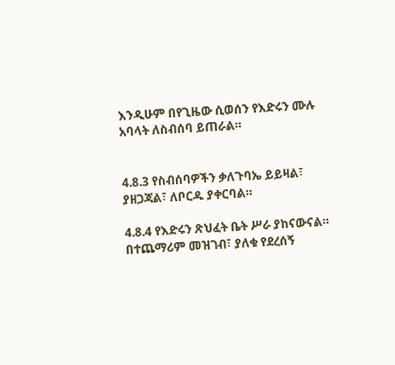እንዲሁም በየጊዜው ሲወሰን የእድሩን ሙሉ አባላት ለስብሰባ ይጠራል።


4.8.3 የስብሰባዎችን ቃለጉባኤ ይይዛል፣ ያዘጋጃል፣ ለቦርዱ ያቀርባል።

4.8.4 የእድሩን ጽህፈት ቤት ሥራ ያከናውናል። በተጨማሪም መዝገብ፣ ያለቁ የደረሰኝ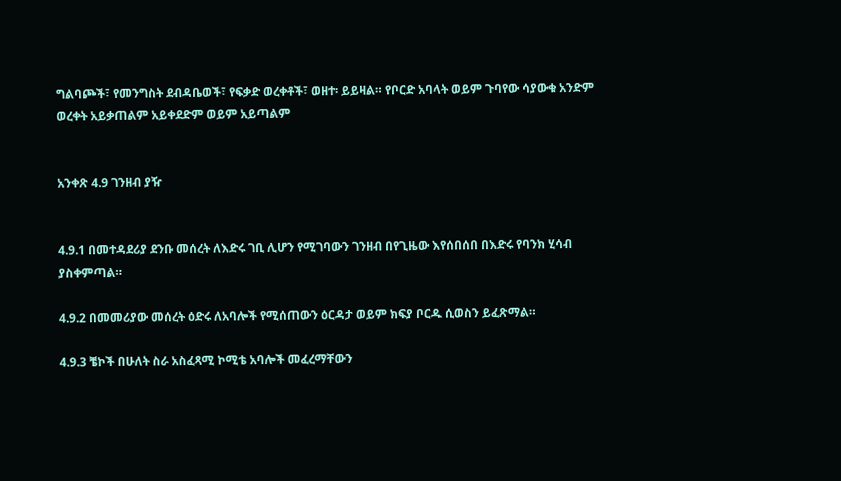ግልባጮች፣ የመንግስት ደብዳቤወች፣ የፍቃድ ወረቀቶች፣ ወዘተ፡ ይይዛል። የቦርድ አባላት ወይም ጉባየው ሳያውቁ አንድም  ወረቀት አይቃጠልም አይቀደድም ወይም አይጣልም


አንቀጽ 4.9 ገንዘብ ያዥ


4.9.1 በመተዳደሪያ ደንቡ መሰረት ለእድሩ ገቢ ሊሆን የሚገባውን ገንዘብ በየጊዜው እየሰበሰበ በእድሩ የባንክ ሂሳብ ያስቀምጣል።

4.9.2 በመመሪያው መሰረት ዕድሩ ለአባሎች የሚሰጠውን ዕርዳታ ወይም ክፍያ ቦርዱ ሲወስን ይፈጽማል።

4.9.3 ቼኮች በሁለት ስራ አስፈጻሚ ኮሚቴ አባሎች መፈረማቸውን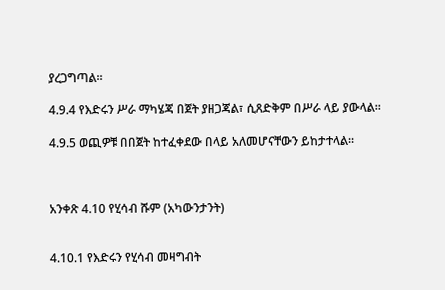ያረጋግጣል፡፡

4.9.4 የእድሩን ሥራ ማካሄጃ በጀት ያዘጋጃል፣ ሲጸድቅም በሥራ ላይ ያውላል።

4.9.5 ወጪዎቹ በበጀት ከተፈቀደው በላይ አለመሆናቸውን ይከታተላል።



አንቀጽ 4.10 የሂሳብ ሹም (አካውንታንት)


4.10.1 የእድሩን የሂሳብ መዛግብት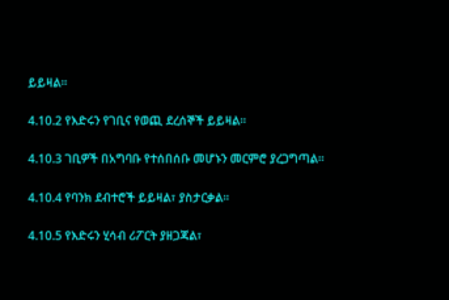ይይዛል።

4.10.2 የእድሩን የገቢና የወጪ ደረሰኞች ይይዛል።

4.10.3 ገቢዎች በአግባቡ የተሰበሰቡ መሆኑን መርምሮ ያረጋግጣል።

4.10.4 የባንክ ደብተሮች ይይዛል፣ ያስታርቃል።

4.10.5 የእድሩን ሂሳብ ሪፖርት ያዘጋጃል፣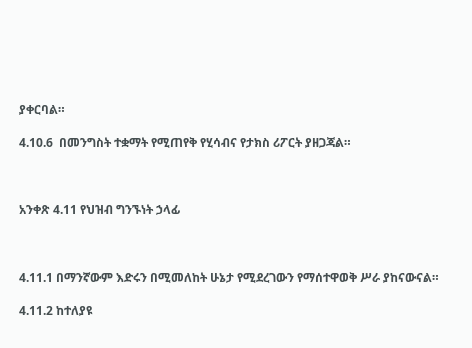ያቀርባል።

4.10.6  በመንግስት ተቋማት የሚጠየቅ የሂሳብና የታክስ ሪፖርት ያዘጋጃል።



አንቀጽ 4.11 የህዝብ ግንኙነት ኃላፊ



4.11.1 በማንኛውም እድሩን በሚመለከት ሁኔታ የሚደረገውን የማሰተዋወቅ ሥራ ያከናውናል።

4.11.2 ከተለያዩ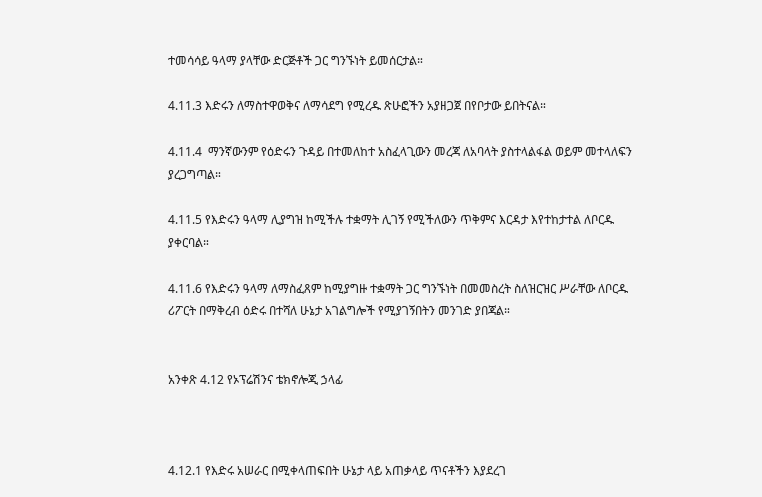ተመሳሳይ ዓላማ ያላቸው ድርጅቶች ጋር ግንኙነት ይመሰርታል።

4.11.3 እድሩን ለማስተዋወቅና ለማሳደግ የሚረዱ ጽሁፎችን አያዘጋጀ በየቦታው ይበትናል።

4.11.4  ማንኛውንም የዕድሩን ጉዳይ በተመለከተ አስፈላጊውን መረጃ ለአባላት ያስተላልፋል ወይም መተላለፍን ያረጋግጣል።

4.11.5 የእድሩን ዓላማ ሊያግዝ ከሚችሉ ተቋማት ሊገኝ የሚችለውን ጥቅምና እርዳታ እየተከታተል ለቦርዱ ያቀርባል።

4.11.6 የእድሩን ዓላማ ለማስፈጸም ከሚያግዙ ተቋማት ጋር ግንኙነት በመመስረት ስለዝርዝር ሥራቸው ለቦርዱ ሪፖርት በማቅረብ ዕድሩ በተሻለ ሁኔታ አገልግሎች የሚያገኝበትን መንገድ ያበጃል።


አንቀጽ 4.12 የኦፕሬሽንና ቴክኖሎጂ ኃላፊ



4.12.1 የእድሩ አሠራር በሚቀላጠፍበት ሁኔታ ላይ አጠቃላይ ጥናቶችን እያደረገ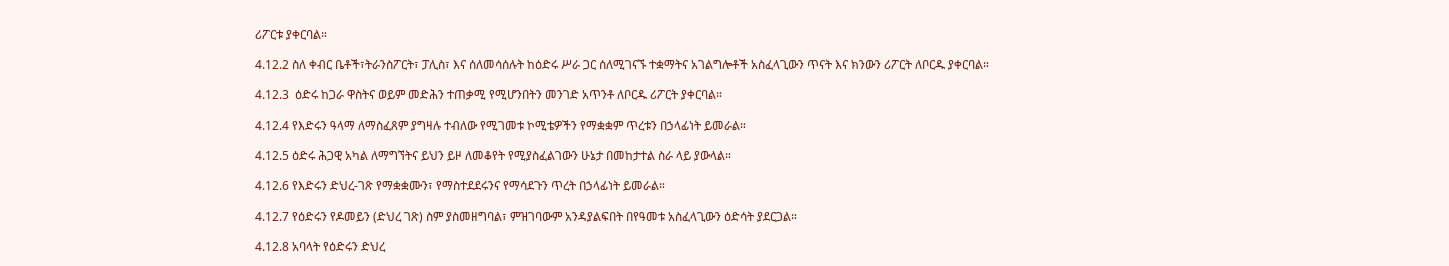ሪፖርቱ ያቀርባል።

4.12.2 ስለ ቀብር ቤቶች፣ትራንስፖርት፣ ፓሊስ፣ እና ሰለመሳሰሉት ከዕድሩ ሥራ ጋር ሰለሚገናኙ ተቋማትና አገልግሎቶች አስፈላጊውን ጥናት እና ክንውን ሪፖርት ለቦርዱ ያቀርባል።

4.12.3  ዕድሩ ከጋራ ዋስትና ወይም መድሕን ተጠቃሚ የሚሆንበትን መንገድ አጥንቶ ለቦርዱ ሪፖርት ያቀርባል።

4.12.4 የእድሩን ዓላማ ለማስፈጸም ያግዛሉ ተብለው የሚገመቱ ኮሚቴዎችን የማቋቋም ጥረቱን በኃላፊነት ይመራል።

4.12.5 ዕድሩ ሕጋዊ አካል ለማግኘትና ይህን ይዞ ለመቆየት የሚያስፈልገውን ሁኔታ በመከታተል ስራ ላይ ያውላል።

4.12.6 የእድሩን ድህረ-ገጽ የማቋቋሙን፣ የማስተደደሩንና የማሳደጉን ጥረት በኃላፊነት ይመራል።

4.12.7 የዕድሩን የዶመይን (ድህረ ገጽ) ስም ያስመዘግባል፣ ምዝገባውም አንዳያልፍበት በየዓመቱ አስፈላጊውን ዕድሳት ያደርጋል።

4.12.8 አባላት የዕድሩን ድህረ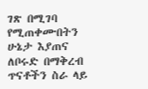ገጽ በሚገባ የሚጠቀሙበትን ሁኔታ እያጠና ለቦሩድ በማቅረብ ጥናቶችን ስራ ላይ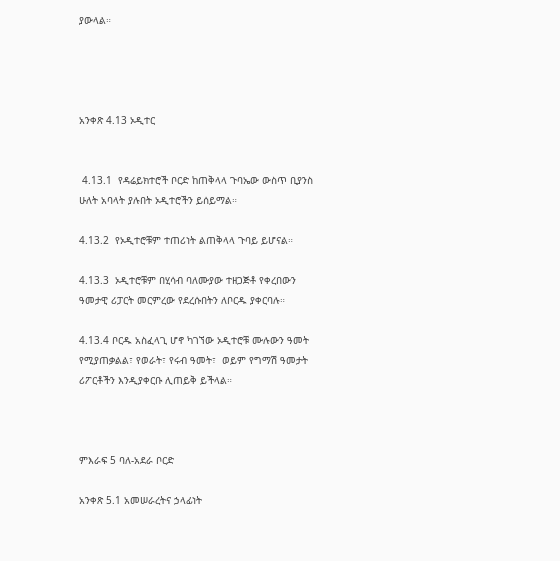ያውላል።




አንቀጽ 4.13 ኦዲተር


 4.13.1  የዳሬይክተሮች ቦርድ ከጠቅላላ ጉባኤው ውስጥ ቢያንስ ሁለት አባላት ያሉበት ኦዲተሮችን ይሰይማል።

4.13.2  የኦዲተሮቹም ተጠሪነት ልጠቅላላ ጉባይ ይሆናል።

4.13.3  ኦዲተሮቹም በሂሳብ ባለሙያው ተዘጋጅቶ የቀረበውን ዓመታዊ ሪፓርት መርምረው የደረሱበትን ለቦርዱ ያቀርባሉ።

4.13.4 ቦርዱ አስፈላጊ ሆኖ ካገኘው ኦዲተሮቹ ሙሉውን ዓመት የሚያጠቃልል፣ የወራት፣ የሩብ ዓመት፣  ወይም የግማሽ ዓመታት ሪፖርቶችን እንዲያቀርቡ ሊጠይቅ ይችላል።



ምእራፍ 5 ባለ-አደራ ቦርድ

አንቀጽ 5.1 አመሠራረትና ኃላፊነት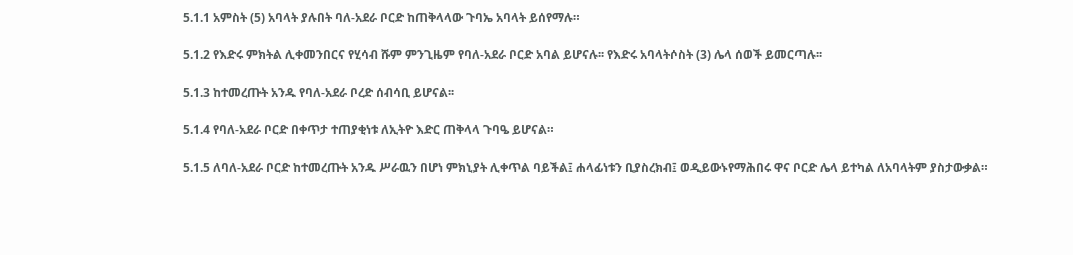5.1.1 አምስት (5) አባላት ያሉበት ባለ-አደራ ቦርድ ከጠቅላላው ጉባኤ አባላት ይሰየማሉ።

5.1.2 የእድሩ ምክትል ሊቀመንበርና የሂሳብ ሹም ምንጊዜም የባለ-አደራ ቦርድ አባል ይሆናሉ፡፡ የእድሩ አባላትሶስት (3) ሌላ ሰወች ይመርጣሉ፡፡

5.1.3 ከተመረጡት አንዱ የባለ-አደራ ቦረድ ሰብሳቢ ይሆናል፡፡

5.1.4 የባለ-አደራ ቦርድ በቀጥታ ተጠያቂነቱ ለኢትዮ እድር ጠቅላላ ጉባዔ ይሆናል።

5.1.5 ለባለ-አደራ ቦርድ ከተመረጡት አንዱ ሥራዉን በሆነ ምክኒያት ሊቀጥል ባይችል፤ ሐላፊነቱን ቢያስረክብ፤ ወዲይውኑየማሕበሩ ዋና ቦርድ ሌላ ይተካል ለአባላትም ያስታውቃል።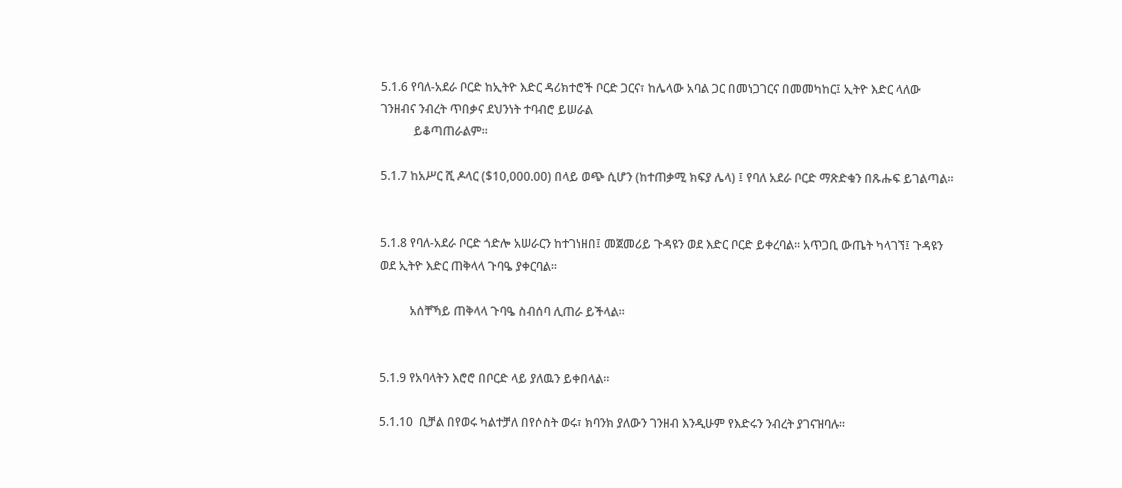5.1.6 የባለ-አደራ ቦርድ ከኢትዮ እድር ዳሪክተሮች ቦርድ ጋርና፣ ከሌላው አባል ጋር በመነጋገርና በመመካከር፤ ኢትዮ እድር ላለው ገንዘብና ንብረት ጥበቃና ደህንነት ተባብሮ ይሠራል
           ይቆጣጠራልም።

5.1.7 ከአሥር ሺ ዶላር ($10,000.00) በላይ ወጭ ሲሆን (ከተጠቃሚ ክፍያ ሌላ) ፤ የባለ አደራ ቦርድ ማጽድቁን በጹሑፍ ይገልጣል።


5.1.8 የባለ-አደራ ቦርድ ጎድሎ አሠራርን ከተገነዘበ፤ መጀመሪይ ጉዳዩን ወደ እድር ቦርድ ይቀረባል፡፡ አጥጋቢ ውጤት ካላገኘ፤ ጉዳዩን ወደ ኢትዮ እድር ጠቅላላ ጉባዔ ያቀርባል፡፡

          አሰቸኻይ ጠቅላላ ጉባዔ ስብሰባ ሊጠራ ይችላል፡፡


5.1.9 የአባላትን እሮሮ በቦርድ ላይ ያለዉን ይቀበላል።

5.1.10  ቢቻል በየወሩ ካልተቻለ በየሶስት ወሩ፣ ክባንክ ያለውን ገንዘብ እንዲሁም የእድሩን ንብረት ያገናዝባሉ፡፡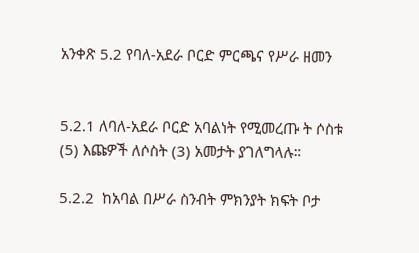አንቀጽ 5.2 የባለ-አደራ ቦርድ ምርጫና የሥራ ዘመን


5.2.1 ለባለ-አደራ ቦርድ አባልነት የሚመረጡ ት ሶስቱ (5) እጩዎች ለሶስት (3) አመታት ያገለግላሉ።

5.2.2  ከአባል በሥራ ስንብት ምክንያት ክፍት ቦታ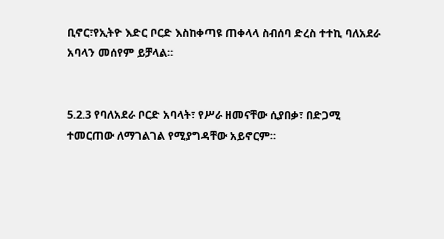ቢኖር፣የኢትዮ እድር ቦርድ እስከቀጣዩ ጠቀላላ ስብሰባ ድረስ ተተኪ ባለአደራ አባላን መሰየም ይቻላል።


5.2.3 የባለአደራ ቦርድ አባላት፣ የሥራ ዘመናቸው ሲያበቃ፣ በድጋሚ ተመርጠው ለማገልገል የሚያግዳቸው አይኖርም።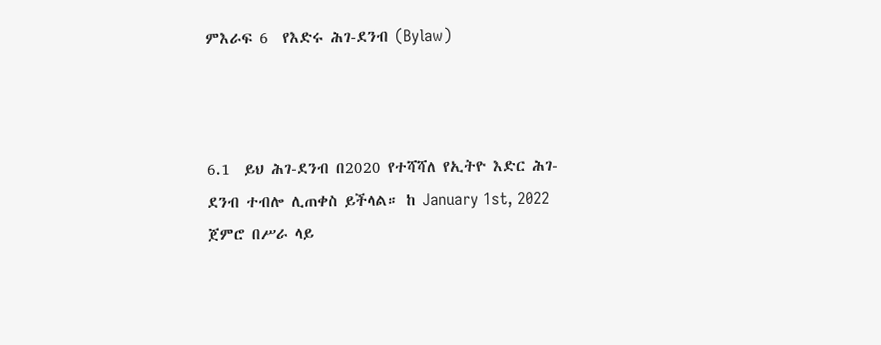ምእራፍ 6  የእድሩ ሕገ-ደንብ (Bylaw)



6.1  ይህ ሕገ-ደንብ በ2020 የተሻሻለ የኢትዮ እድር ሕገ-ደንብ ተብሎ ሊጠቀስ ይችላል። ከ January 1st, 2022 ጀምሮ በሥራ ላይ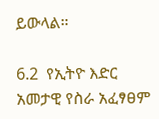ይውላል።

6.2  የኢትዮ እድር አመታዊ የስራ አፈፃፀም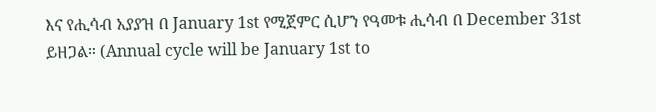እና የሒሳብ አያያዝ በ January 1st የሚጀምር ሲሆን የዓመቱ ሒሳብ በ December 31st ይዘጋል። (Annual cycle will be January 1st to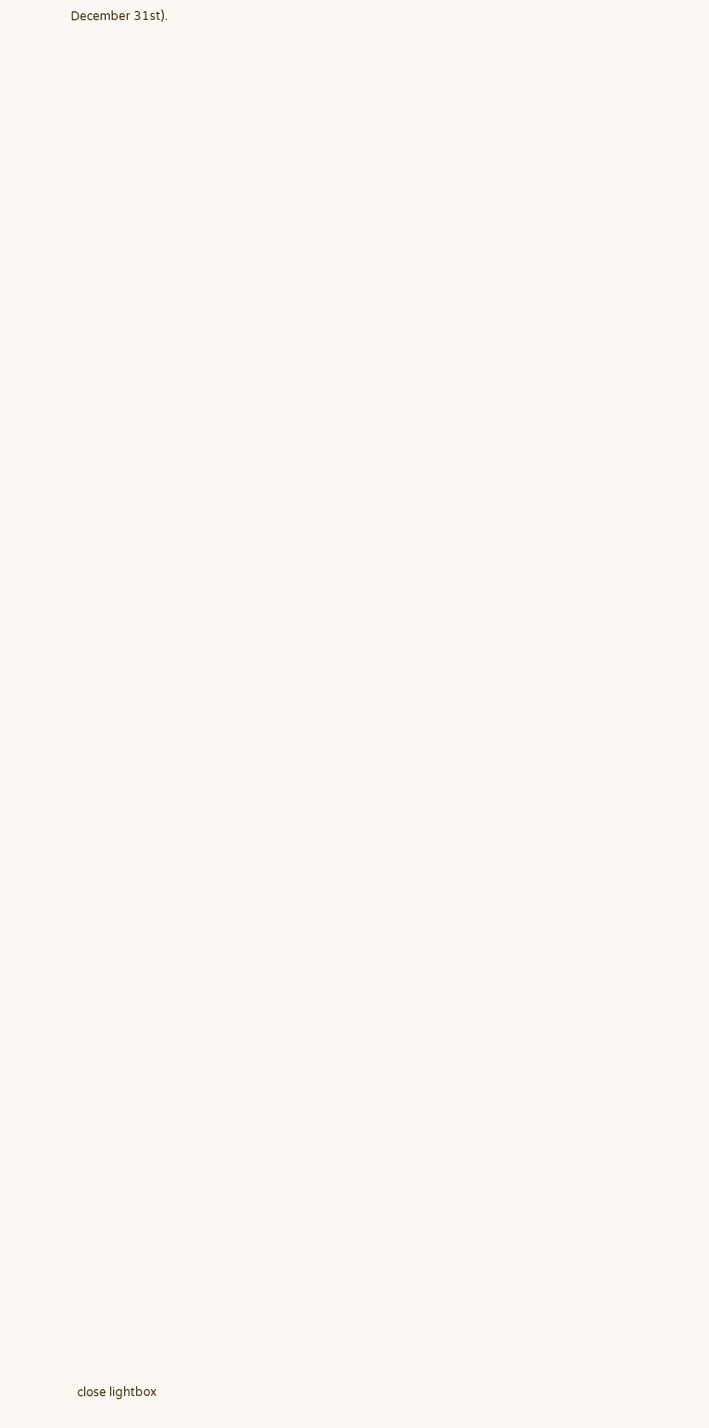December 31st).















































































close lightbox